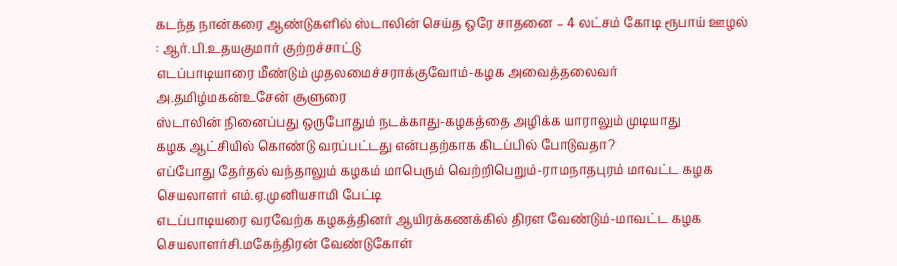கடந்த நான்கரை ஆண்டுகளில் ஸ்டாலின் செய்த ஒரே சாதனை – 4 லட்சம் கோடி ரூபாய் ஊழல் : ஆர்.பி.உதயகுமார் குற்றச்சாட்டு
எடப்பாடியாரை மீண்டும் முதலமைச்சராக்குவோம்-கழக அவைத்தலைவர் அ.தமிழ்மகன்உசேன் சூளுரை
ஸ்டாலின் நினைப்பது ஒருபோதும் நடக்காது-கழகத்தை அழிக்க யாராலும் முடியாது
கழக ஆட்சியில் கொண்டு வரப்பட்டது என்பதற்காக கிடப்பில் போடுவதா?
எப்போது தேர்தல் வந்தாலும் கழகம் மாபெரும் வெற்றிபெறும்-ராமநாதபுரம் மாவட்ட கழக செயலாளர் எம்.ஏ.முனியசாமி பேட்டி
எடப்பாடியரை வரவேற்க கழகத்தினர் ஆயிரக்கணக்கில் திரள வேண்டும்-மாவட்ட கழக செயலாளர்சி.மகேந்திரன் வேண்டுகோள்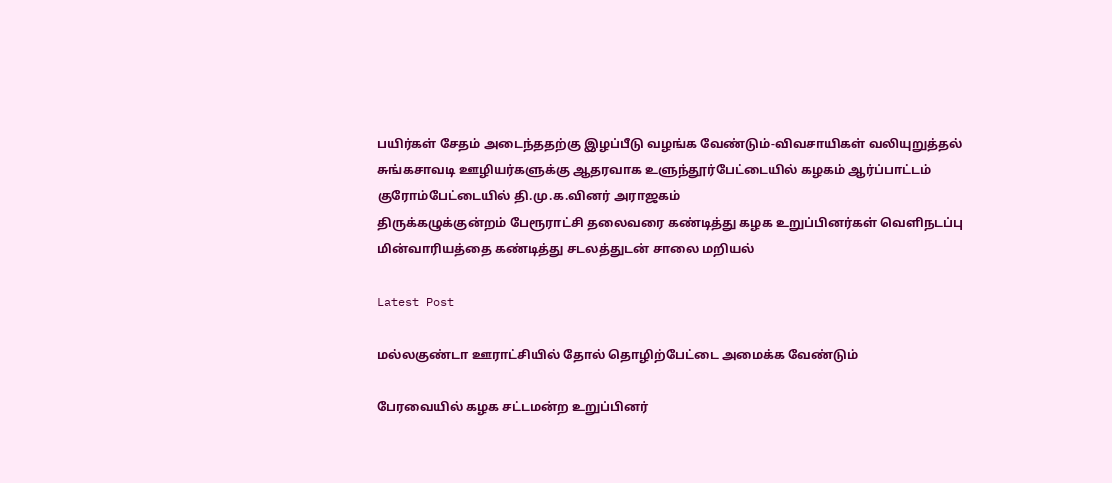பயிர்கள் சேதம் அடைந்ததற்கு இழப்பீடு வழங்க வேண்டும்-விவசாயிகள் வலியுறுத்தல்
சுங்கசாவடி ஊழியர்களுக்கு ஆதரவாக உளுந்தூர்பேட்டையில் கழகம் ஆர்ப்பாட்டம்
குரோம்பேட்டையில் தி.மு.க.வினர் அராஜகம்
திருக்கழுக்குன்றம் பேரூராட்சி தலைவரை கண்டித்து கழக உறுப்பினர்கள் வெளிநடப்பு
மின்வாரியத்தை கண்டித்து சடலத்துடன் சாலை மறியல்

Latest Post

மல்லகுண்டா ஊராட்சியில் தோல் தொழிற்பேட்டை அமைக்க வேண்டும்

பேரவையில் கழக சட்டமன்ற உறுப்பினர்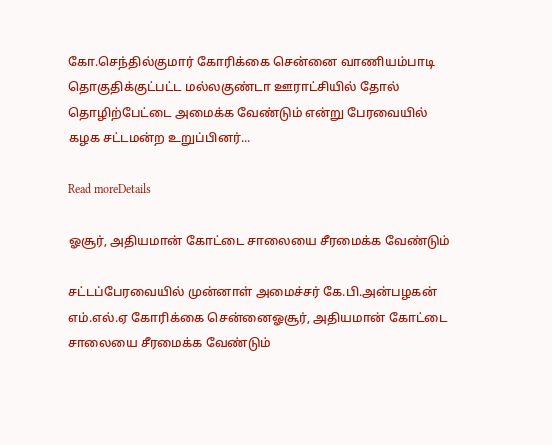கோ.செந்தில்குமார் கோரிக்கை சென்னை வாணியம்பாடி தொகுதிக்குட்பட்ட மல்லகுண்டா ஊராட்சியில் தோல் தொழிற்பேட்டை அமைக்க வேண்டும் என்று பேரவையில் கழக சட்டமன்ற உறுப்பினர்...

Read moreDetails

ஓசூர், அதியமான் கோட்டை சாலையை சீரமைக்க வேண்டும்

சட்டப்பேரவையில் முன்னாள் அமைச்சர் கே.பி.அன்பழகன் எம்.எல்.ஏ கோரிக்கை சென்னைஓசூர், அதியமான் கோட்டை சாலையை சீரமைக்க வேண்டும்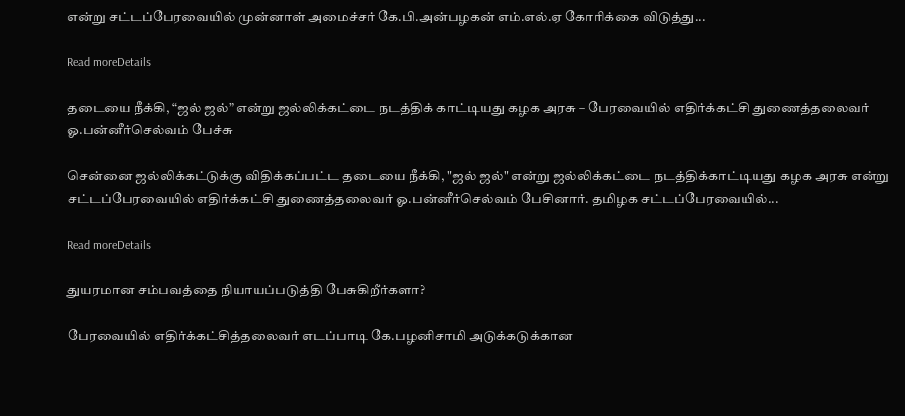என்று சட்டப்பேரவையில் முன்னாள் அமைச்சர் கே.பி.அன்பழகன் எம்.எல்.ஏ கோரிக்கை விடுத்து...

Read moreDetails

தடையை நீக்கி, “ஜல் ஜல்” என்று ஜல்லிக்கட்டை நடத்திக் காட்டியது கழக அரசு – பேரவையில் எதிர்க்கட்சி துணைத்தலைவர் ஓ.பன்னீர்செல்வம் பேச்சு

சென்னை ஜல்லிக்கட்டுக்கு விதிக்கப்பட்ட தடையை நீக்கி, "ஜல் ஜல்" என்று ஜல்லிக்கட்டை நடத்திக்காட்டியது கழக அரசு என்று சட்டப்பேரவையில் எதிர்க்கட்சி துணைத்தலைவர் ஓ.பன்னீர்செல்வம் பேசினார். தமிழக சட்டப்பேரவையில்...

Read moreDetails

துயரமான சம்பவத்தை நியாயப்படுத்தி பேசுகிறீர்களா?

பேரவையில் எதிர்க்கட்சித்தலைவர் எடப்பாடி கே.பழனிசாமி அடுக்கடுக்கான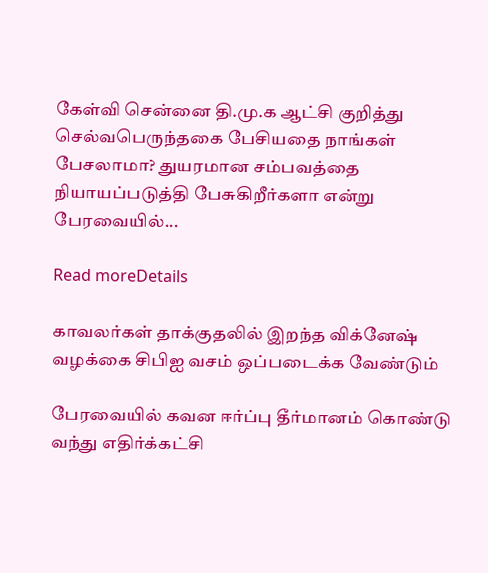கேள்வி சென்னை தி.மு.க ஆட்சி குறித்து செல்வபெருந்தகை பேசியதை நாங்கள் பேசலாமா? துயரமான சம்பவத்தை நியாயப்படுத்தி பேசுகிறீர்களா என்று பேரவையில்...

Read moreDetails

காவலர்கள் தாக்குதலில் இறந்த விக்னேஷ் வழக்கை சிபிஐ வசம் ஒப்படைக்க வேண்டும்

பேரவையில் கவன ஈர்ப்பு தீர்மானம் கொண்டு வந்து எதிர்க்கட்சி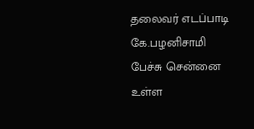தலைவர் எடப்பாடி கே.பழனிசாமி பேச்சு சென்னை உள்ள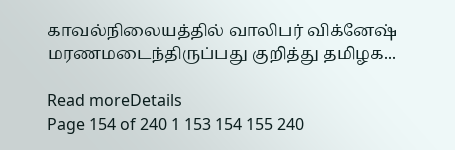காவல்நிலையத்தில் வாலிபர் விக்னேஷ் மரணமடைந்திருப்பது குறித்து தமிழக...

Read moreDetails
Page 154 of 240 1 153 154 155 240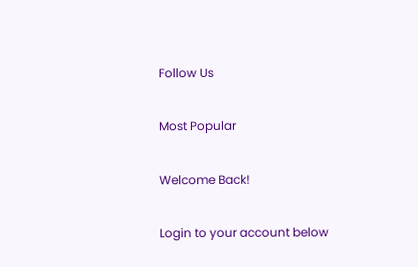Follow Us

Most Popular

Welcome Back!

Login to your account below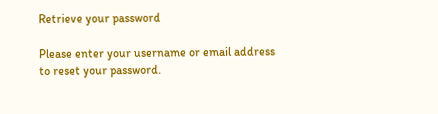Retrieve your password

Please enter your username or email address to reset your password.